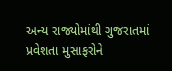અન્ય રાજ્યોમાંથી ગુજરાતમાં પ્રવેશતા મુસાફરોને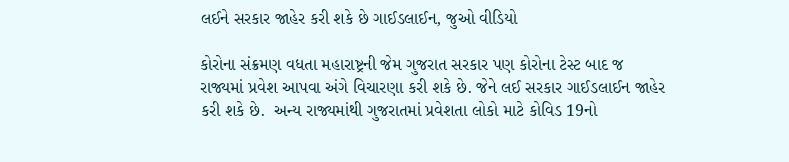લઈને સરકાર જાહેર કરી શકે છે ગાઈડલાઈન, જુઓ વીડિયો

કોરોના સંક્રમણ વધતા મહારાષ્ટ્રની જેમ ગુજરાત સરકાર પણ કોરોના ટેસ્ટ બાદ જ રાજ્યમાં પ્રવેશ આપવા અંગે વિચારણા કરી શકે છે. જેને લઈ સરકાર ગાઈડલાઈન જાહેર કરી શકે છે.  અન્ય રાજ્યમાંથી ગુજરાતમાં પ્રવેશતા લોકો માટે કોવિડ 19નો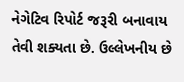નેગેટિવ રિપોર્ટ જરૂરી બનાવાય તેવી શક્યતા છે. ઉલ્લેખનીય છે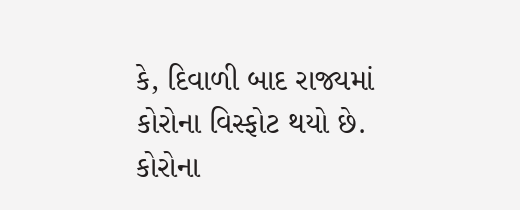કે, દિવાળી બાદ રાજ્યમાં કોરોના વિસ્ફોટ થયો છે. કોરોના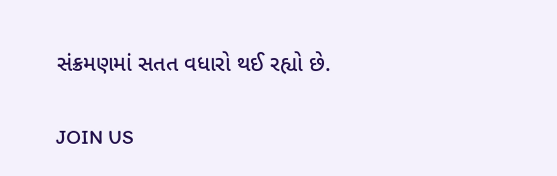સંક્રમણમાં સતત વધારો થઈ રહ્યો છે.

JOIN US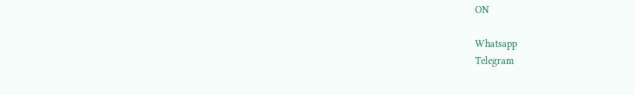ON

Whatsapp
Telegram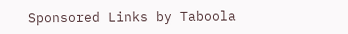Sponsored Links by Taboola